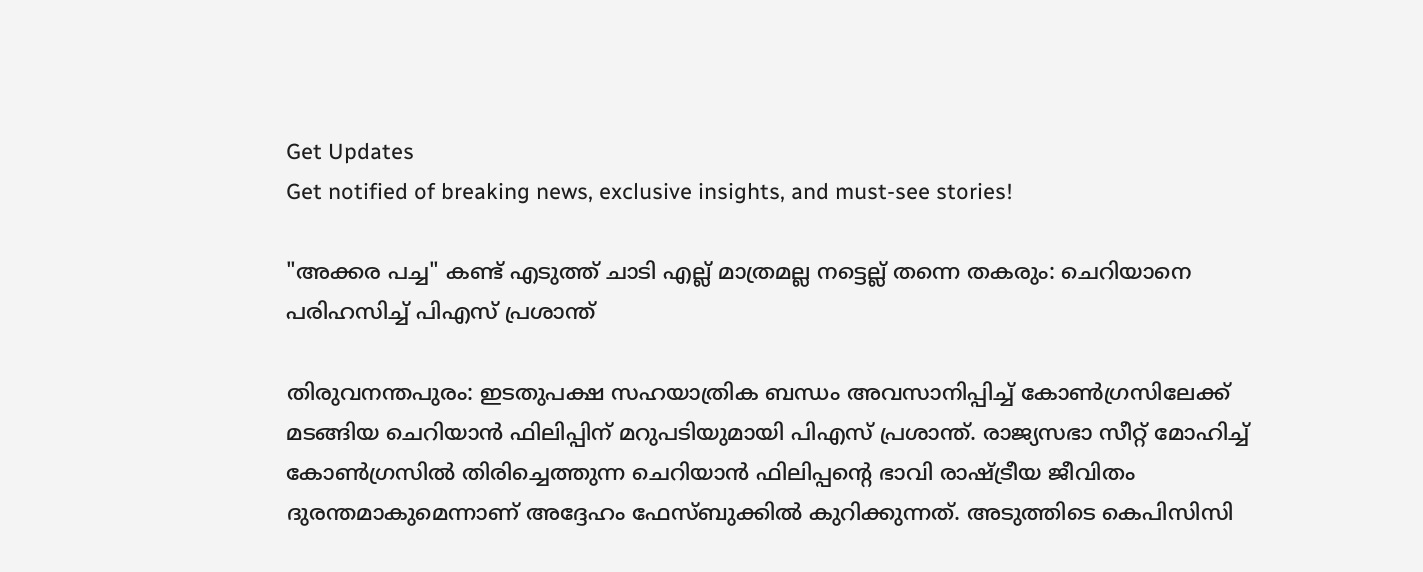Get Updates
Get notified of breaking news, exclusive insights, and must-see stories!

"അക്കര പച്ച" കണ്ട് എടുത്ത് ചാടി എല്ല് മാത്രമല്ല നട്ടെല്ല് തന്നെ തകരും: ചെറിയാനെ പരിഹസിച്ച് പിഎസ് പ്രശാന്ത്

തിരുവനന്തപുരം: ഇടതുപക്ഷ സഹയാത്രിക ബന്ധം അവസാനിപ്പിച്ച് കോണ്‍ഗ്രസിലേക്ക് മടങ്ങിയ ചെറിയാന്‍ ഫിലിപ്പിന് മറുപടിയുമായി പിഎസ് പ്രശാന്ത്. രാജ്യസഭാ സീറ്റ് മോഹിച്ച് കോൺഗ്രസിൽ തിരിച്ചെത്തുന്ന ചെറിയാൻ ഫിലിപ്പൻ്റെ ഭാവി രാഷ്ട്രീയ ജീവിതം ദുരന്തമാകുമെന്നാണ് അദ്ദേഹം ഫേസ്ബുക്കില്‍ കുറിക്കുന്നത്. അടുത്തിടെ കെപിസിസി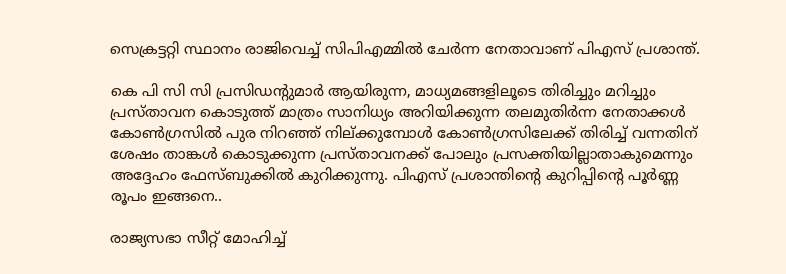സെക്രട്ടറ്റി സ്ഥാനം രാജിവെച്ച് സിപിഎമ്മില്‍ ചേര്‍ന്ന നേതാവാണ് പിഎസ് പ്രശാന്ത്.

കെ പി സി സി പ്രസിഡൻ്റുമാർ ആയിരുന്ന, മാധ്യമങ്ങളിലൂടെ തിരിച്ചും മറിച്ചും പ്രസ്താവന കൊടുത്ത് മാത്രം സാനിധ്യം അറിയിക്കുന്ന തലമുതിർന്ന നേതാക്കൾ കോൺഗ്രസിൽ പുര നിറഞ്ഞ് നില്ക്കുമ്പോൾ കോൺഗ്രസിലേക്ക് തിരിച്ച് വന്നതിന് ശേഷം താങ്കൾ കൊടുക്കുന്ന പ്രസ്താവനക്ക് പോലും പ്രസക്തിയില്ലാതാകുമെന്നും അദ്ദേഹം ഫേസ്ബുക്കില്‍ കുറിക്കുന്നു. പിഎസ് പ്രശാന്തിന്റെ കുറിപ്പിന്റെ പൂര്‍ണ്ണ രൂപം ഇങ്ങനെ..

രാജ്യസഭാ സീറ്റ് മോഹിച്ച്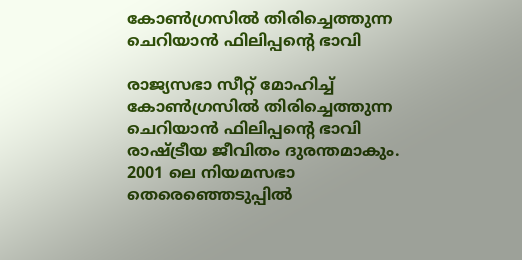കോൺഗ്രസിൽ തിരിച്ചെത്തുന്ന ചെറിയാൻ ഫിലിപ്പൻ്റെ ഭാവി

രാജ്യസഭാ സീറ്റ് മോഹിച്ച് കോൺഗ്രസിൽ തിരിച്ചെത്തുന്ന ചെറിയാൻ ഫിലിപ്പൻ്റെ ഭാവി രാഷ്ട്രീയ ജീവിതം ദുരന്തമാകും.
2001 ലെ നിയമസഭാ തെരെഞ്ഞെടുപ്പിൽ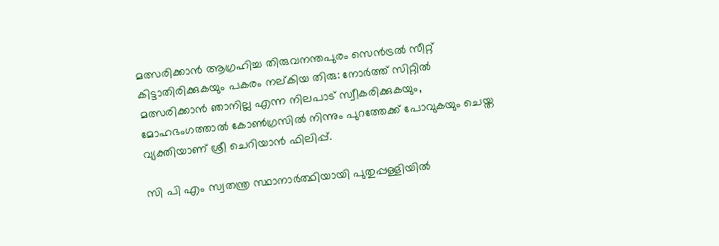മത്സരിക്കാൻ ആഗ്രഹിച്ച തിരുവനന്തപുരം സെൻട്രൽ സീറ്റ് കിട്ടാതിരിക്കുകയും പകരം നല്കിയ തിരു: നോർത്ത് സിറ്റിൽ മത്സരിക്കാൻ ഞാനില്ല എന്ന നിലപാട് സ്വീകരിക്കുകയും, മോഹഭംഗത്താൽ കോൺഗ്രസിൽ നിന്നും പുറത്തേക്ക് പോവുകയും ചെയ്ത വ്യക്തിയാണ് ശ്രീ ചെറിയാൻ ഫിലിപ്പ്.

സി പി എം സ്വതന്ത്ര സ്ഥാനാർത്ഥിയായി പുതുപ്പള്ളിയിൽ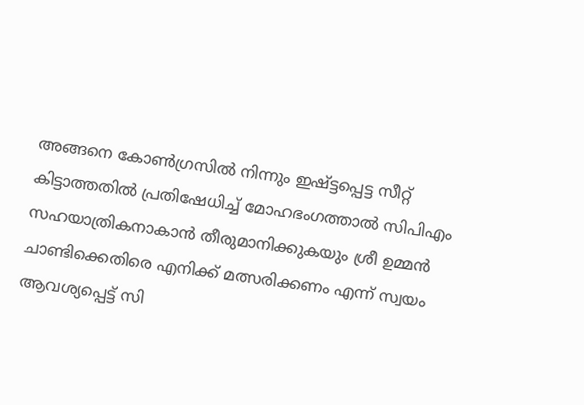അങ്ങനെ കോൺഗ്രസിൽ നിന്നും ഇഷ്ട്ടപ്പെട്ട സീറ്റ് കിട്ടാത്തതിൽ പ്രതിഷേധിച്ച് മോഹഭംഗത്താൽ സിപിഎം സഹയാത്രികനാകാൻ തീരുമാനിക്കുകയും ശ്രീ ഉമ്മൻ ചാണ്ടിക്കെതിരെ എനിക്ക് മത്സരിക്കണം എന്ന് സ്വയം ആവശ്യപ്പെട്ട് സി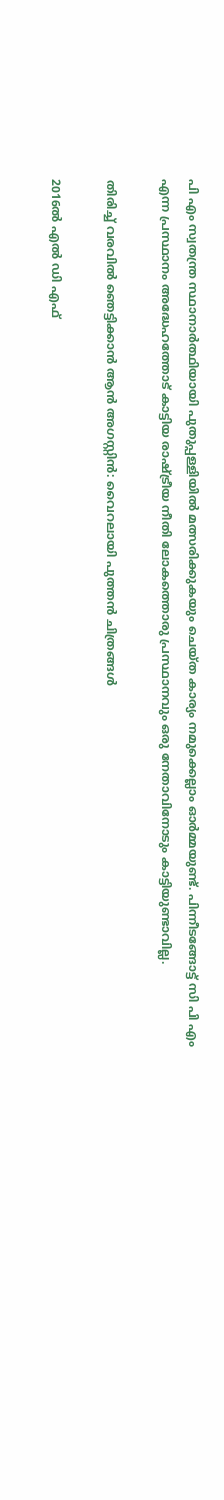പി എം സ്വതന്ത്ര സ്ഥാനാർത്ഥിയായി പുതുപ്പള്ളിയിൽ മത്സരിക്കുകയും ചെയ്ത കാര്യം നമുക്കെല്ലാം ഓർമ്മയുണ്ട്. പിന്നീടങ്ങോട്ട് സി പി എം എന്ന പ്രസ്ഥാനം അദ്ധേഹത്തോട് കാട്ടിയ രാഷ്ട്രീയ നീതി ലോകത്തൊരു പ്രസ്ഥാനവും ഒരു നേതാവിനോടും കാട്ടിയുണ്ടാവില്ല.

തിരിച്ച് വരവില്‍ ഞെട്ടിക്കാന്‍ ആന്‍ അഗസ്റ്റിന്‍: വൈറലായി പുത്തന്‍ ചിത്രങ്ങള്‍

2016ൽ എല്‍ ഡി എഫ്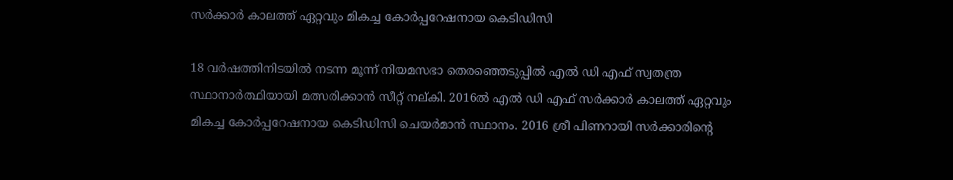സർക്കാർ കാലത്ത് ഏറ്റവും മികച്ച കോർപ്പറേഷനായ കെടിഡിസി

18 വർഷത്തിനിടയിൽ നടന്ന മൂന്ന് നിയമസഭാ തെരഞ്ഞെടുപ്പിൽ എല്‍ ഡി എഫ് സ്വതന്ത്ര സ്ഥാനാർത്ഥിയായി മത്സരിക്കാൻ സീറ്റ് നല്കി. 2016ൽ എല്‍ ഡി എഫ് സർക്കാർ കാലത്ത് ഏറ്റവും മികച്ച കോർപ്പറേഷനായ കെടിഡിസി ചെയർമാൻ സ്ഥാനം. 2016 ശ്രീ പിണറായി സർക്കാരിൻ്റെ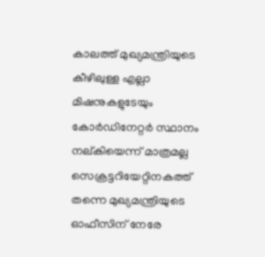കാലത്ത് മുഖ്യമന്ത്രിയുടെ കീഴിലുള്ള എല്ലാ മിഷനുകളുടേയും കോർഡിനേറ്റർ സ്ഥാനം നല്കിയെന്ന് മാത്രമല്ല സെക്രട്ടറിയേറ്റിനകത്ത് തന്നെ മുഖ്യമന്ത്രിയുടെ ഓഫീസിന് നേരേ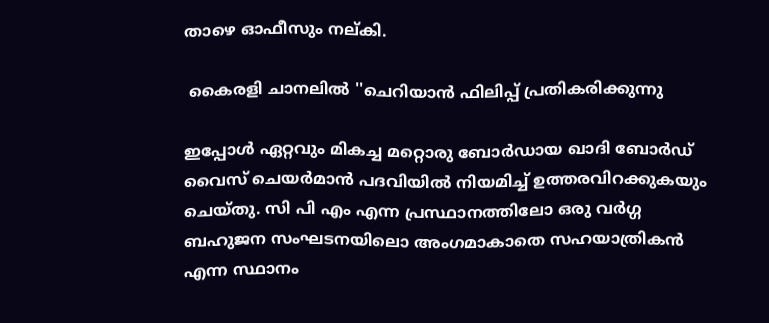താഴെ ഓഫീസും നല്കി.

 കൈരളി ചാനലിൽ ''ചെറിയാൻ ഫിലിപ്പ് പ്രതികരിക്കുന്നു

ഇപ്പോൾ ഏറ്റവും മികച്ച മറ്റൊരു ബോർഡായ ഖാദി ബോർഡ് വൈസ് ചെയർമാൻ പദവിയിൽ നിയമിച്ച് ഉത്തരവിറക്കുകയും ചെയ്തു. സി പി എം എന്ന പ്രസ്ഥാനത്തിലോ ഒരു വർഗ്ഗ ബഹുജന സംഘടനയിലൊ അംഗമാകാതെ സഹയാത്രികൻ എന്ന സ്ഥാനം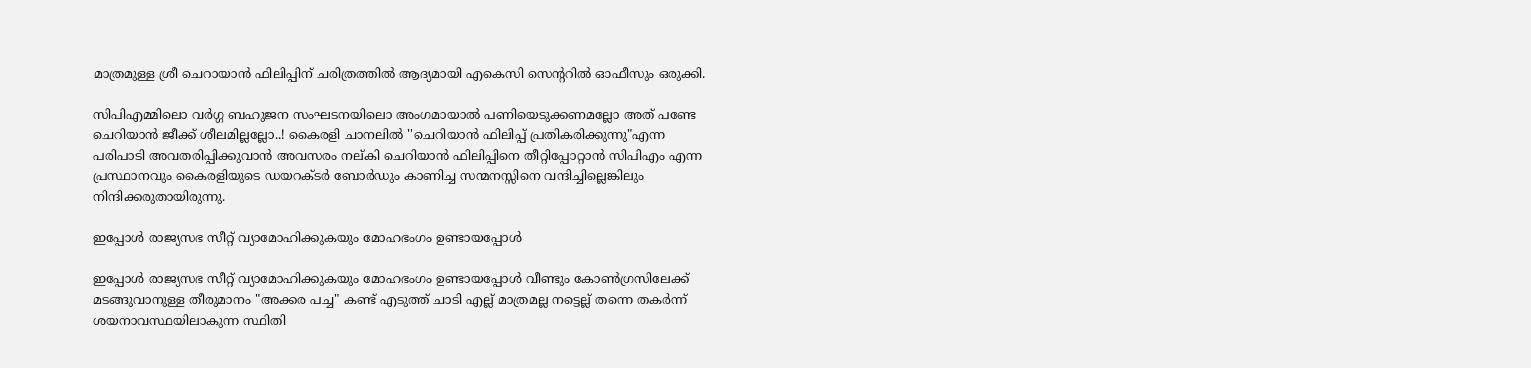മാത്രമുള്ള ശ്രീ ചെറായാൻ ഫിലിപ്പിന് ചരിത്രത്തിൽ ആദ്യമായി എകെസി സെൻ്ററിൽ ഓഫീസും ഒരുക്കി.

സിപിഎമ്മിലൊ വർഗ്ഗ ബഹുജന സംഘടനയിലൊ അംഗമായാൽ പണിയെടുക്കണമല്ലോ അത് പണ്ടേ ചെറിയാൻ ജീക്ക് ശീലമില്ലല്ലോ..! കൈരളി ചാനലിൽ ''ചെറിയാൻ ഫിലിപ്പ് പ്രതികരിക്കുന്നു"എന്ന പരിപാടി അവതരിപ്പിക്കുവാൻ അവസരം നല്കി ചെറിയാൻ ഫിലിപ്പിനെ തീറ്റിപ്പോറ്റാൻ സിപിഎം എന്ന പ്രസ്ഥാനവും കൈരളിയുടെ ഡയറക്ടർ ബോർഡും കാണിച്ച സന്മനസ്സിനെ വന്ദിച്ചില്ലെങ്കിലും നിന്ദിക്കരുതായിരുന്നു.

ഇപ്പോൾ രാജ്യസഭ സീറ്റ് വ്യാമോഹിക്കുകയും മോഹഭംഗം ഉണ്ടായപ്പോൾ

ഇപ്പോൾ രാജ്യസഭ സീറ്റ് വ്യാമോഹിക്കുകയും മോഹഭംഗം ഉണ്ടായപ്പോൾ വീണ്ടും കോൺഗ്രസിലേക്ക് മടങ്ങുവാനുള്ള തീരുമാനം "അക്കര പച്ച" കണ്ട് എടുത്ത് ചാടി എല്ല് മാത്രമല്ല നട്ടെല്ല് തന്നെ തകർന്ന് ശയനാവസ്ഥയിലാകുന്ന സ്ഥിതി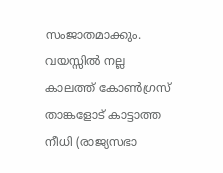സംജാതമാക്കും. വയസ്സിൽ നല്ല കാലത്ത് കോൺഗ്രസ് താങ്കളോട് കാട്ടാത്ത നീധി (രാജ്യസഭാ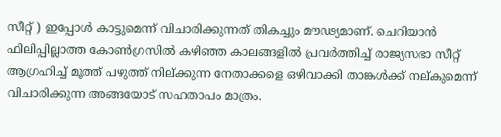സീറ്റ് ) ഇപ്പോൾ കാട്ടുമെന്ന് വിചാരിക്കുന്നത് തികച്ചും മൗഢ്യമാണ്. ചെറിയാൻ ഫിലിപ്പില്ലാത്ത കോൺഗ്രസിൽ കഴിഞ്ഞ കാലങ്ങളിൽ പ്രവർത്തിച്ച് രാജ്യസഭാ സീറ്റ് ആഗ്രഹിച്ച് മൂത്ത് പഴുത്ത് നില്ക്കുന്ന നേതാക്കളെ ഒഴിവാക്കി താങ്കൾക്ക് നല്കുമെന്ന് വിചാരിക്കുന്ന അങ്ങയോട് സഹതാപം മാത്രം.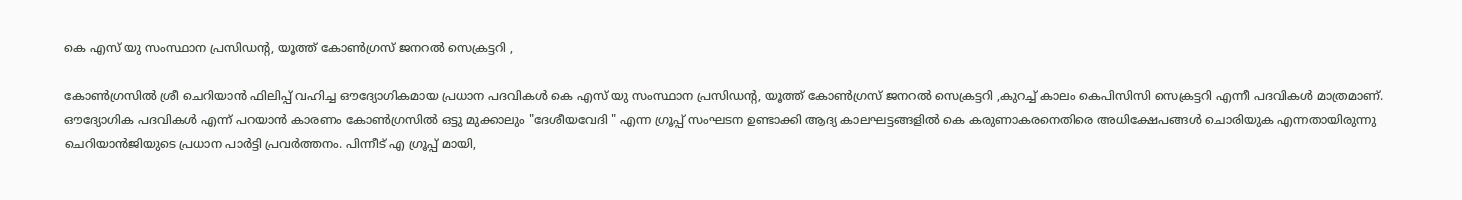കെ എസ് യു സംസ്ഥാന പ്രസിഡൻ്റ, യൂത്ത് കോൺഗ്രസ് ജനറൽ സെക്രട്ടറി ,

കോൺഗ്രസിൽ ശ്രീ ചെറിയാൻ ഫിലിപ്പ് വഹിച്ച ഔദ്യോഗികമായ പ്രധാന പദവികൾ കെ എസ് യു സംസ്ഥാന പ്രസിഡൻ്റ, യൂത്ത് കോൺഗ്രസ് ജനറൽ സെക്രട്ടറി ,കുറച്ച് കാലം കെപിസിസി സെക്രട്ടറി എന്നീ പദവികൾ മാത്രമാണ്. ഔദ്യോഗിക പദവികൾ എന്ന് പറയാൻ കാരണം കോൺഗ്രസിൽ ഒട്ടു മുക്കാലും "ദേശീയവേദി " എന്ന ഗ്രൂപ്പ് സംഘടന ഉണ്ടാക്കി ആദ്യ കാലഘട്ടങ്ങളിൽ കെ കരുണാകരനെതിരെ അധിക്ഷേപങ്ങൾ ചൊരിയുക എന്നതായിരുന്നു ചെറിയാൻജിയുടെ പ്രധാന പാർട്ടി പ്രവർത്തനം. പിന്നീട് എ ഗ്രൂപ്പ് മായി,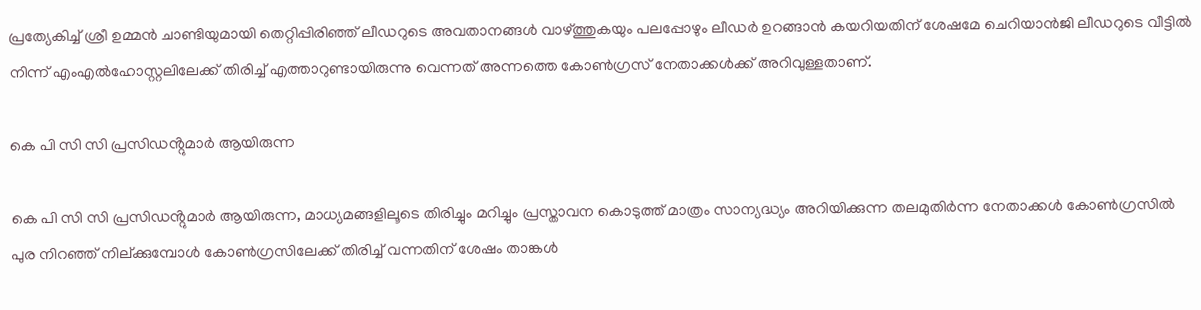പ്രത്യേകിച്ച് ശ്രീ ഉമ്മൻ ചാണ്ടിയുമായി തെറ്റിപ്പിരിഞ്ഞ് ലീഡറുടെ അവതാനങ്ങൾ വാഴ്ത്തുകയും പലപ്പോഴും ലീഡർ ഉറങ്ങാൻ കയറിയതിന് ശേഷമേ ചെറിയാൻജി ലീഡറുടെ വീട്ടിൽ നിന്ന് എംഎല്‍ഹോസ്റ്റലിലേക്ക് തിരിച്ച് എത്താറുണ്ടായിരുന്നു വെന്നത് അന്നത്തെ കോൺഗ്രസ് നേതാക്കൾക്ക് അറിവുള്ളതാണ്.

കെ പി സി സി പ്രസിഡൻ്റുമാർ ആയിരുന്ന

കെ പി സി സി പ്രസിഡൻ്റുമാർ ആയിരുന്ന, മാധ്യമങ്ങളിലൂടെ തിരിച്ചും മറിച്ചും പ്രസ്താവന കൊടുത്ത് മാത്രം സാന്യദ്ധ്യം അറിയിക്കുന്ന തലമുതിർന്ന നേതാക്കൾ കോൺഗ്രസിൽ പുര നിറഞ്ഞ് നില്ക്കുമ്പോൾ കോൺഗ്രസിലേക്ക് തിരിച്ച് വന്നതിന് ശേഷം താങ്കൾ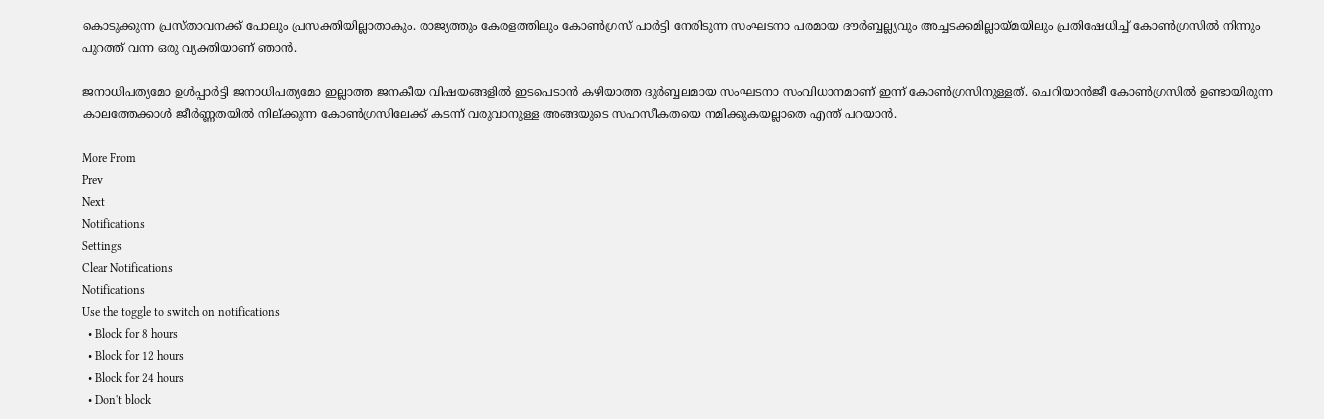കൊടുക്കുന്ന പ്രസ്താവനക്ക് പോലും പ്രസക്തിയില്ലാതാകും. രാജ്യത്തും കേരളത്തിലും കോൺഗ്രസ് പാർട്ടി നേരിടുന്ന സംഘടനാ പരമായ ദൗർബ്ബല്ല്യവും അച്ചടക്കമില്ലായ്മയിലും പ്രതിഷേധിച്ച് കോൺഗ്രസിൽ നിന്നും പുറത്ത് വന്ന ഒരു വ്യക്തിയാണ് ഞാൻ.

ജനാധിപത്യമോ ഉൾപ്പാർട്ടി ജനാധിപത്യമോ ഇല്ലാത്ത ജനകീയ വിഷയങ്ങളിൽ ഇടപെടാൻ കഴിയാത്ത ദുർബ്ബലമായ സംഘടനാ സംവിധാനമാണ് ഇന്ന് കോൺഗ്രസിനുള്ളത്. ചെറിയാൻജീ കോൺഗ്രസിൽ ഉണ്ടായിരുന്ന കാലത്തേക്കാൾ ജീർണ്ണതയിൽ നില്ക്കുന്ന കോൺഗ്രസിലേക്ക് കടന്ന് വരുവാനുള്ള അങ്ങയുടെ സഹസീകതയെ നമിക്കുകയല്ലാതെ എന്ത് പറയാൻ.

More From
Prev
Next
Notifications
Settings
Clear Notifications
Notifications
Use the toggle to switch on notifications
  • Block for 8 hours
  • Block for 12 hours
  • Block for 24 hours
  • Don't block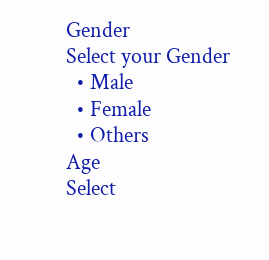Gender
Select your Gender
  • Male
  • Female
  • Others
Age
Select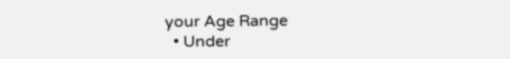your Age Range
  • Under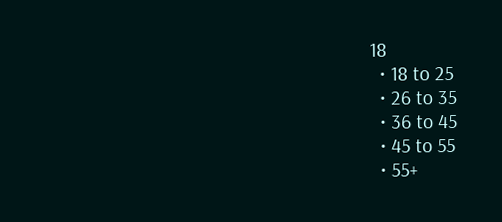18
  • 18 to 25
  • 26 to 35
  • 36 to 45
  • 45 to 55
  • 55+